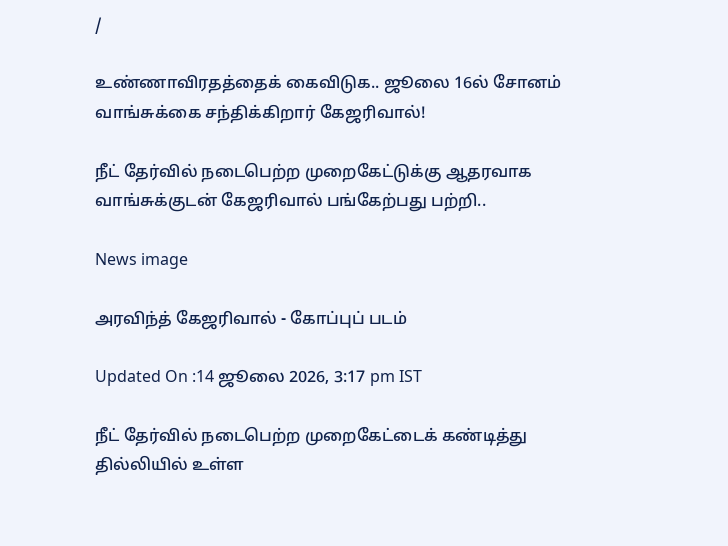/

உண்ணாவிரதத்தைக் கைவிடுக.. ஜூலை 16ல் சோனம் வாங்சுக்கை சந்திக்கிறார் கேஜரிவால்!

நீட் தேர்வில் நடைபெற்ற முறைகேட்டுக்கு ஆதரவாக வாங்சுக்குடன் கேஜரிவால் பங்கேற்பது பற்றி..

News image

அரவிந்த் கேஜரிவால் - கோப்புப் படம்

Updated On :14 ஜூலை 2026, 3:17 pm IST

நீட் தேர்வில் நடைபெற்ற முறைகேட்டைக் கண்டித்து தில்லியில் உள்ள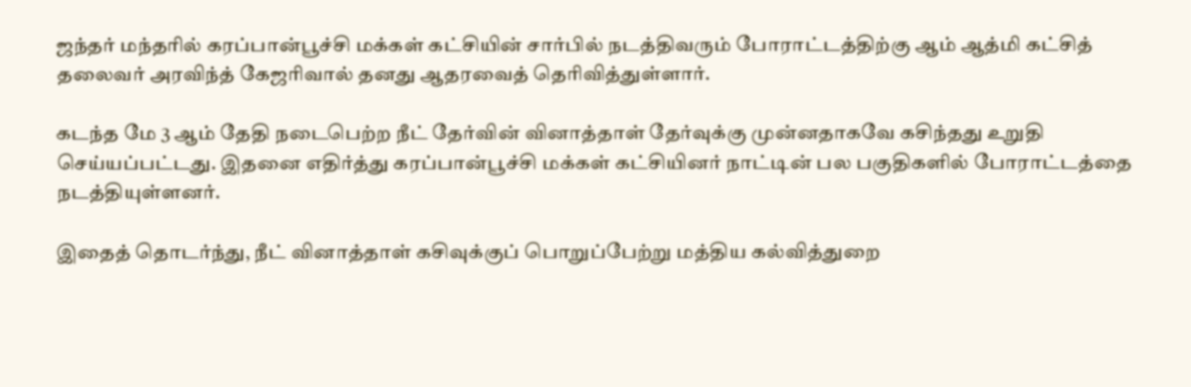ஜந்தர் மந்தரில் கரப்பான்பூச்சி மக்கள் கட்சியின் சார்பில் நடத்திவரும் போராட்டத்திற்கு ஆம் ஆத்மி கட்சித் தலைவர் அரவிந்த் கேஜரிவால் தனது ஆதரவைத் தெரிவித்துள்ளார்.

கடந்த மே 3 ஆம் தேதி நடைபெற்ற நீட் தேர்வின் வினாத்தாள் தேர்வுக்கு முன்னதாகவே கசிந்தது உறுதி செய்யப்பட்டது. இதனை எதிர்த்து கரப்பான்பூச்சி மக்கள் கட்சியினர் நாட்டின் பல பகுதிகளில் போராட்டத்தை நடத்தியுள்ளனர்.

இதைத் தொடர்ந்து, நீட் வினாத்தாள் கசிவுக்குப் பொறுப்பேற்று மத்திய கல்வித்துறை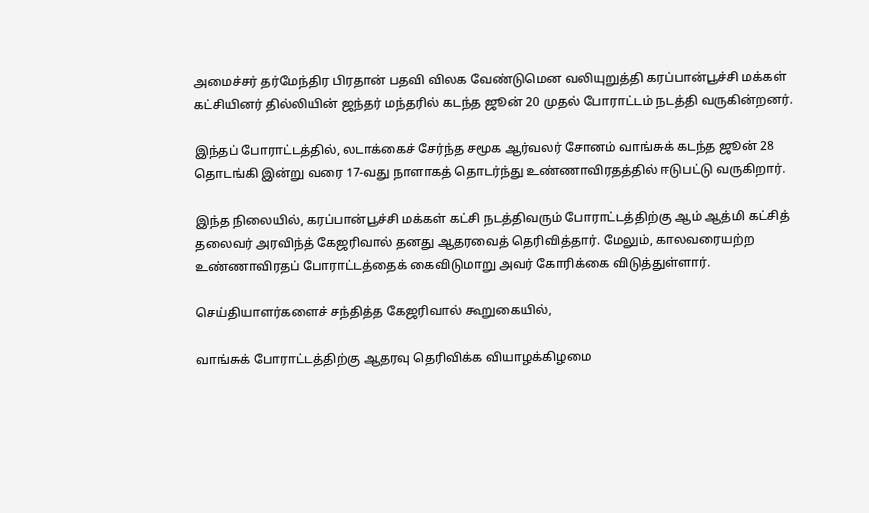அமைச்சர் தர்மேந்திர பிரதான் பதவி விலக வேண்டுமென வலியுறுத்தி கரப்பான்பூச்சி மக்கள் கட்சியினர் தில்லியின் ஜந்தர் மந்தரில் கடந்த ஜூன் 20 முதல் போராட்டம் நடத்தி வருகின்றனர்.

இந்தப் போராட்டத்தில், லடாக்கைச் சேர்ந்த சமூக ஆர்வலர் சோனம் வாங்சுக் கடந்த ஜூன் 28 தொடங்கி இன்று வரை 17-வது நாளாகத் தொடர்ந்து உண்ணாவிரதத்தில் ஈடுபட்டு வருகிறார்.

இந்த நிலையில், கரப்பான்பூச்சி மக்கள் கட்சி நடத்திவரும் போராட்டத்திற்கு ஆம் ஆத்மி கட்சித் தலைவர் அரவிந்த் கேஜரிவால் தனது ஆதரவைத் தெரிவித்தார். மேலும், காலவரையற்ற உண்ணாவிரதப் போராட்டத்தைக் கைவிடுமாறு அவர் கோரிக்கை விடுத்துள்ளார்.

செய்தியாளர்களைச் சந்தித்த கேஜரிவால் கூறுகையில்,

வாங்சுக் போராட்டத்திற்கு ஆதரவு தெரிவிக்க வியாழக்கிழமை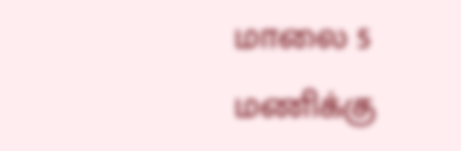மாலை 5 மணிக்கு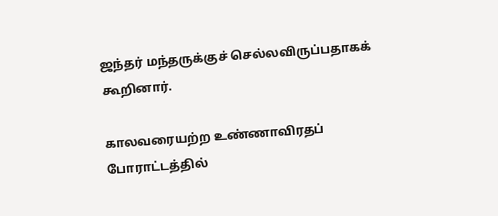ஜந்தர் மந்தருக்குச் செல்லவிருப்பதாகக் கூறினார்.

காலவரையற்ற உண்ணாவிரதப் போராட்டத்தில்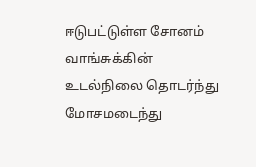ஈடுபட்டுள்ள சோனம் வாங்சுக்கின் உடல்நிலை தொடர்ந்து மோசமடைந்து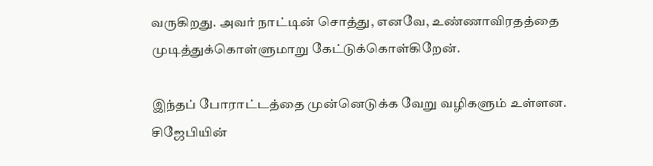வருகிறது. அவர் நாட்டின் சொத்து, எனவே, உண்ணாவிரதத்தை முடித்துக்கொள்ளுமாறு கேட்டுக்கொள்கிறேன்.

இந்தப் போராட்டத்தை முன்னெடுக்க வேறு வழிகளும் உள்ளன. சிஜேபியின்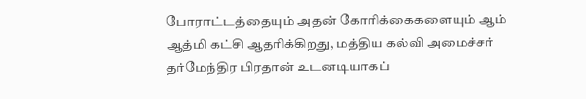போராட்டத்தையும் அதன் கோரிக்கைகளையும் ஆம் ஆத்மி கட்சி ஆதரிக்கிறது, மத்திய கல்வி அமைச்சர் தர்மேந்திர பிரதான் உடனடியாகப்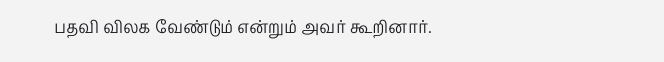பதவி விலக வேண்டும் என்றும் அவர் கூறினார்.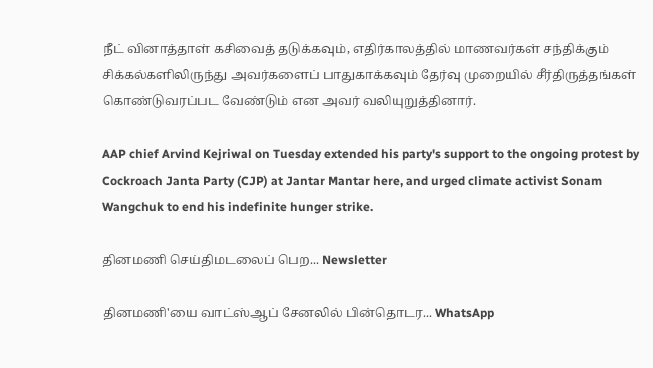நீட் வினாத்தாள் கசிவைத் தடுக்கவும், எதிர்காலத்தில் மாணவர்கள் சந்திக்கும் சிக்கல்களிலிருந்து அவர்களைப் பாதுகாக்கவும் தேர்வு முறையில் சீர்திருத்தங்கள் கொண்டுவரப்பட வேண்டும் என அவர் வலியுறுத்தினார்.

AAP chief Arvind Kejriwal on Tuesday extended his party's support to the ongoing protest by Cockroach Janta Party (CJP) at Jantar Mantar here, and urged climate activist Sonam Wangchuk to end his indefinite hunger strike.

தினமணி செய்திமடலைப் பெற... Newsletter

தினமணி'யை வாட்ஸ்ஆப் சேனலில் பின்தொடர... WhatsApp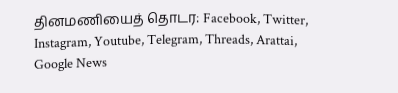தினமணியைத் தொடர: Facebook, Twitter, Instagram, Youtube, Telegram, Threads, Arattai, Google News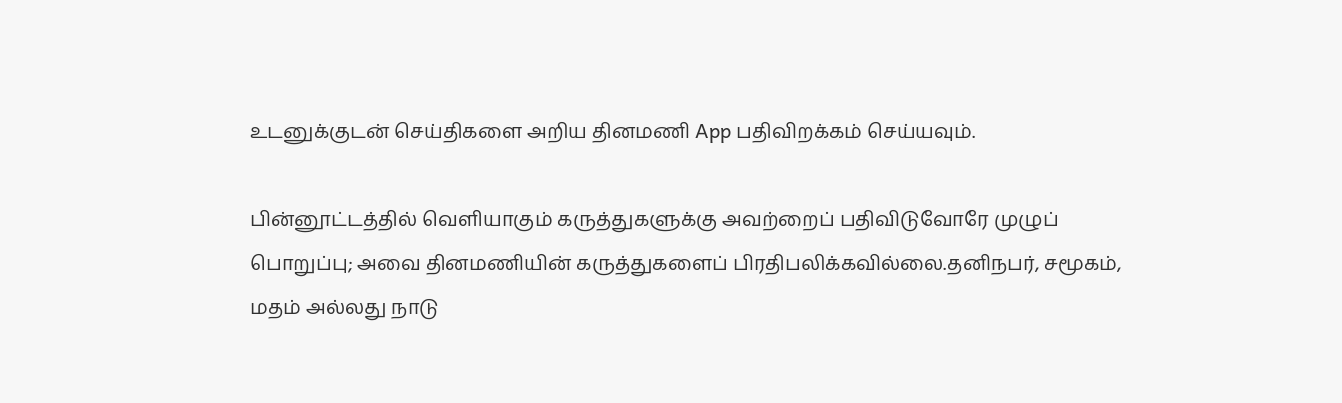உடனுக்குடன் செய்திகளை அறிய தினமணி App பதிவிறக்கம் செய்யவும்.

பின்னூட்டத்தில் வெளியாகும் கருத்துகளுக்கு அவற்றைப் பதிவிடுவோரே முழுப் பொறுப்பு; அவை தினமணியின் கருத்துகளைப் பிரதிபலிக்கவில்லை.தனிநபர், சமூகம், மதம் அல்லது நாடு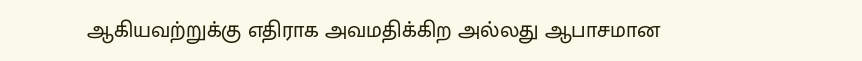ஆகியவற்றுக்கு எதிராக அவமதிக்கிற அல்லது ஆபாசமான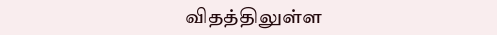விதத்திலுள்ள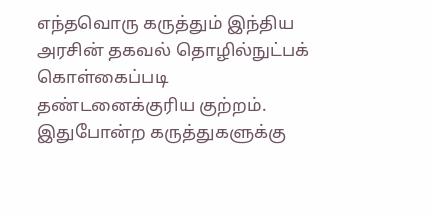எந்தவொரு கருத்தும் இந்திய அரசின் தகவல் தொழில்நுட்பக் கொள்கைப்படி தண்டனைக்குரிய குற்றம். இதுபோன்ற கருத்துகளுக்கு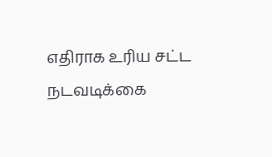எதிராக உரிய சட்ட நடவடிக்கை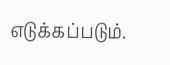எடுக்கப்படும்.